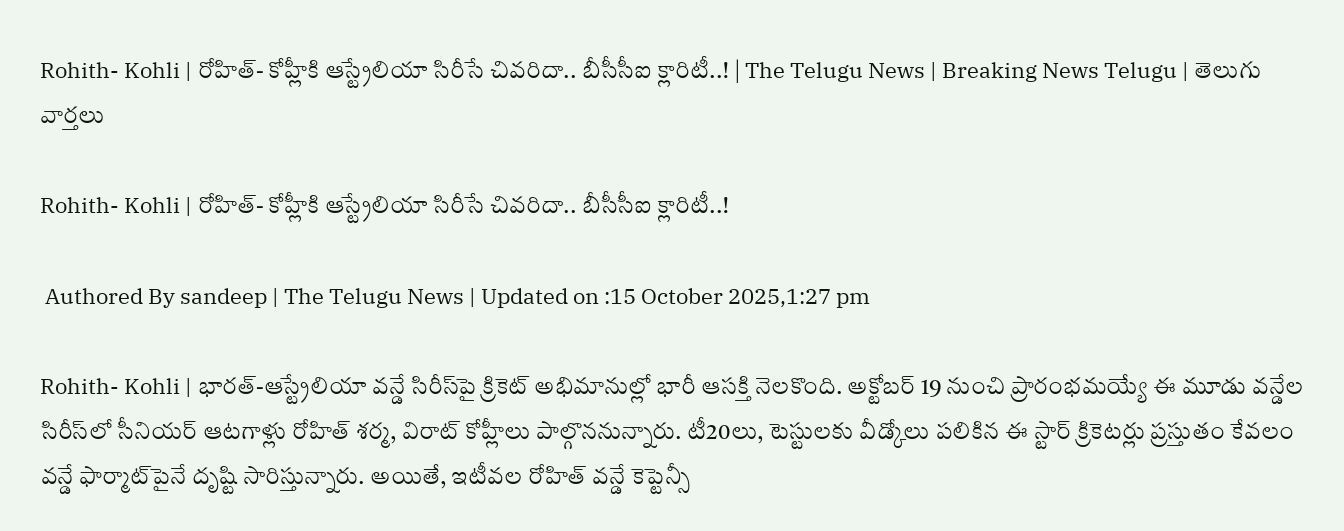Rohith- Kohli | రోహిత్‌- కోహ్లీకి ఆస్ట్రేలియా సిరీసే చివ‌రిదా.. బీసీసీఐ క్లారిటీ..! | The Telugu News | Breaking News Telugu | తెలుగు వార్త‌లు

Rohith- Kohli | రోహిత్‌- కోహ్లీకి ఆస్ట్రేలియా సిరీసే చివ‌రిదా.. బీసీసీఐ క్లారిటీ..!

 Authored By sandeep | The Telugu News | Updated on :15 October 2025,1:27 pm

Rohith- Kohli | భారత్‌-ఆస్ట్రేలియా వన్డే సిరీస్‌పై క్రికెట్ అభిమానుల్లో భారీ ఆసక్తి నెలకొంది. అక్టోబర్‌ 19 నుంచి ప్రారంభమయ్యే ఈ మూడు వన్డేల సిరీస్‌లో సీనియర్‌ ఆటగాళ్లు రోహిత్‌ శర్మ, విరాట్‌ కోహ్లీలు పాల్గొననున్నారు. టీ20లు, టెస్టులకు వీడ్కోలు పలికిన ఈ స్టార్‌ క్రికెటర్లు ప్రస్తుతం కేవలం వన్డే ఫార్మాట్‌పైనే దృష్టి సారిస్తున్నారు. అయితే, ఇటీవల రోహిత్‌ వన్డే కెప్టెన్సీ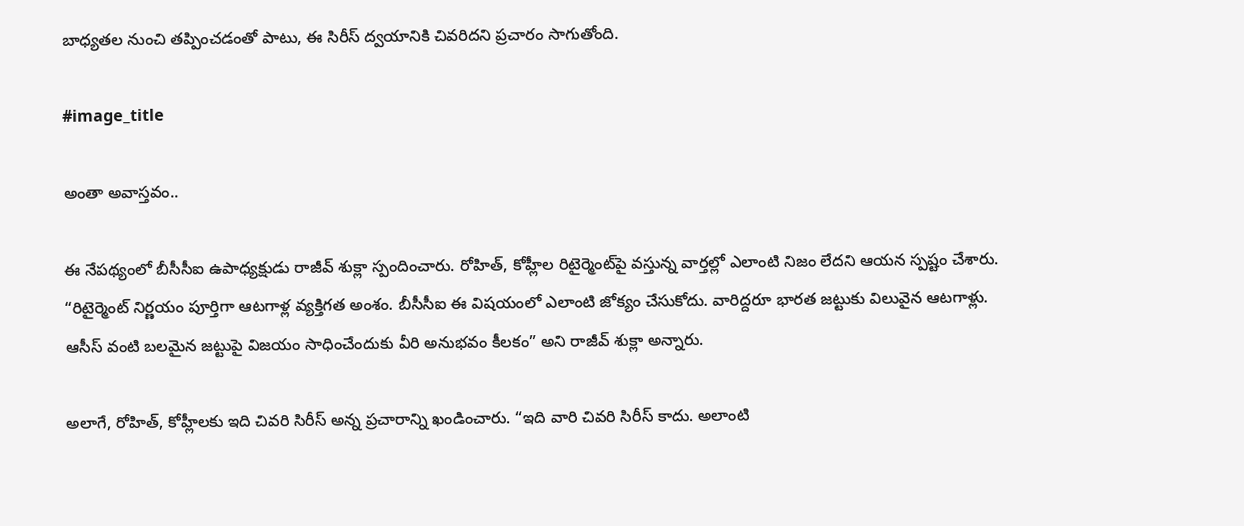బాధ్యతల నుంచి తప్పించడంతో పాటు, ఈ సిరీస్‌ ద్వయానికి చివరిదని ప్రచారం సాగుతోంది.

#image_title

అంతా అవాస్త‌వం..

ఈ నేపథ్యంలో బీసీసీఐ ఉపాధ్యక్షుడు రాజీవ్‌ శుక్లా స్పందించారు. రోహిత్‌, కోహ్లీల రిటైర్మెంట్‌పై వస్తున్న వార్తల్లో ఎలాంటి నిజం లేదని ఆయన స్పష్టం చేశారు. “రిటైర్మెంట్‌ నిర్ణయం పూర్తిగా ఆటగాళ్ల వ్యక్తిగత అంశం. బీసీసీఐ ఈ విషయంలో ఎలాంటి జోక్యం చేసుకోదు. వారిద్దరూ భారత జట్టుకు విలువైన ఆటగాళ్లు. ఆసీస్‌ వంటి బలమైన జట్టుపై విజయం సాధించేందుకు వీరి అనుభవం కీలకం” అని రాజీవ్‌ శుక్లా అన్నారు.

అలాగే, రోహిత్‌, కోహ్లీలకు ఇది చివరి సిరీస్‌ అన్న ప్రచారాన్ని ఖండించారు. “ఇది వారి చివరి సిరీస్‌ కాదు. అలాంటి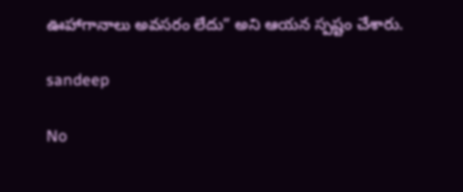ఊహాగానాలు అవసరం లేదు” అని ఆయన స్పష్టం చేశారు.

sandeep

No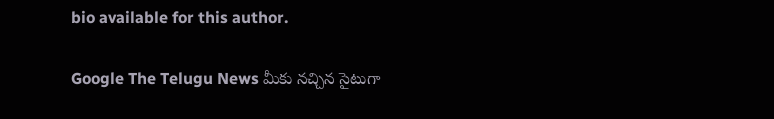bio available for this author.

Google The Telugu News మీకు నచ్చిన సైటుగా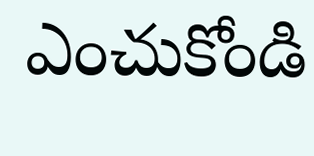ఎంచుకోండి